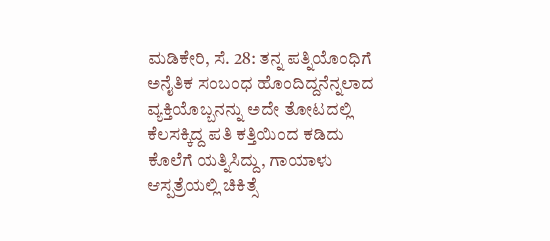ಮಡಿಕೇರಿ, ಸೆ. 28: ತನ್ನ ಪತ್ನಿಯೊಂಧಿಗೆ ಅನೈತಿಕ ಸಂಬಂಧ ಹೊಂದಿದ್ದನೆನ್ನಲಾದ ವ್ಯಕ್ತಿಯೊಬ್ಬನನ್ನು ಅದೇ ತೋಟದಲ್ಲಿ ಕೆಲಸಕ್ಕಿದ್ದ ಪತಿ ಕತ್ತಿಯಿಂದ ಕಡಿದು ಕೊಲೆಗೆ ಯತ್ನಿಸಿದ್ದು, ಗಾಯಾಳು ಆಸ್ಪತ್ರೆಯಲ್ಲಿ ಚಿಕಿತ್ಸೆ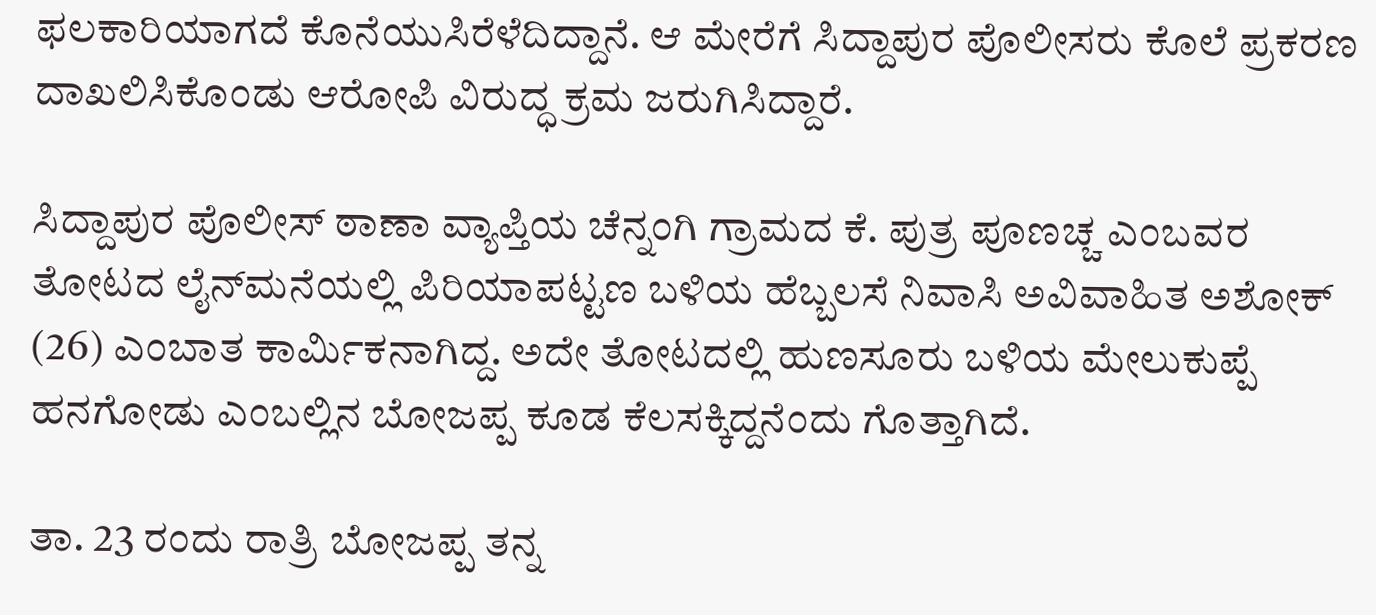ಫಲಕಾರಿಯಾಗದೆ ಕೊನೆಯುಸಿರೆಳೆದಿದ್ದಾನೆ. ಆ ಮೇರೆಗೆ ಸಿದ್ದಾಪುರ ಪೊಲೀಸರು ಕೊಲೆ ಪ್ರಕರಣ ದಾಖಲಿಸಿಕೊಂಡು ಆರೋಪಿ ವಿರುದ್ಧ ಕ್ರಮ ಜರುಗಿಸಿದ್ದಾರೆ.

ಸಿದ್ದಾಪುರ ಪೊಲೀಸ್ ಠಾಣಾ ವ್ಯಾಪ್ತಿಯ ಚೆನ್ನಂಗಿ ಗ್ರಾಮದ ಕೆ. ಪುತ್ರ ಪೂಣಚ್ಚ ಎಂಬವರ ತೋಟದ ಲೈನ್‍ಮನೆಯಲ್ಲಿ ಪಿರಿಯಾಪಟ್ಟಣ ಬಳಿಯ ಹೆಬ್ಬಲಸೆ ನಿವಾಸಿ ಅವಿವಾಹಿತ ಅಶೋಕ್ (26) ಎಂಬಾತ ಕಾರ್ಮಿಕನಾಗಿದ್ದ. ಅದೇ ತೋಟದಲ್ಲಿ ಹುಣಸೂರು ಬಳಿಯ ಮೇಲುಕುಪ್ಪೆ ಹನಗೋಡು ಎಂಬಲ್ಲಿನ ಬೋಜಪ್ಪ ಕೂಡ ಕೆಲಸಕ್ಕಿದ್ದನೆಂದು ಗೊತ್ತಾಗಿದೆ.

ತಾ. 23 ರಂದು ರಾತ್ರಿ ಬೋಜಪ್ಪ ತನ್ನ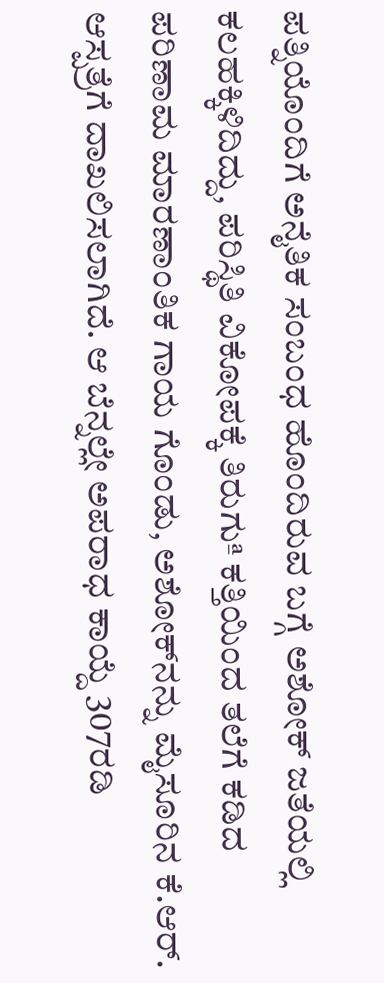ಪತ್ನಿಯೊಂದಿಗೆ ಅನೈತಿಕ ಸಂಬಂಧ ಹೊಂದಿರುವ ಬಗ್ಗೆ ಅಶೋಕ್ ಜತೆಯಲ್ಲಿ ಕಲಹಕ್ಕಿಳಿದಿದ್ದು, ಪರಿಸ್ಥಿತಿ ವಿಕೋಪಕ್ಕೆ ತಿರುಗುª ಕತ್ತಿಯಿಂದ ತಲೆಗೆ ಕಡಿದ ಪರಿಣಾಮ ಮಾರಣಾಂತಿಕ ಗಾಯ ಗೊಂಡು, ಅಶೋಕ್‍ನನ್ನು ಮೈಸೂರಿನ ಕೆ.ಆರ್. ಆಸ್ಪತ್ರೆಗೆ ದಾಖಲಿಸಲಾಗಿದೆ. ಆ ಬೆನ್ನಲ್ಲೇ ಅಪರಾಧ ಕಾಯ್ದೆ 307ರಡಿ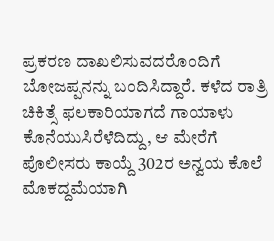ಪ್ರಕರಣ ದಾಖಲಿಸುವದರೊಂದಿಗೆ ಬೋಜಪ್ಪನನ್ನು ಬಂದಿಸಿದ್ದಾರೆ. ಕಳೆದ ರಾತ್ರಿ ಚಿಕಿತ್ಸೆ ಫಲಕಾರಿಯಾಗದೆ ಗಾಯಾಳು ಕೊನೆಯುಸಿರೆಳೆದಿದ್ದು, ಆ ಮೇರೆಗೆ ಪೊಲೀಸರು ಕಾಯ್ದೆ 302ರ ಅನ್ವಯ ಕೊಲೆ ಮೊಕದ್ದಮೆಯಾಗಿ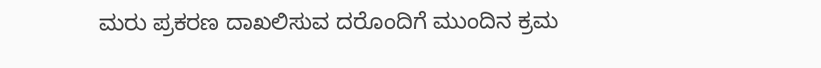ಮರು ಪ್ರಕರಣ ದಾಖಲಿಸುವ ದರೊಂದಿಗೆ ಮುಂದಿನ ಕ್ರಮ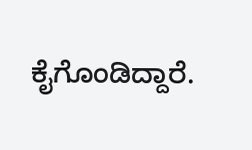ಕೈಗೊಂಡಿದ್ದಾರೆ.